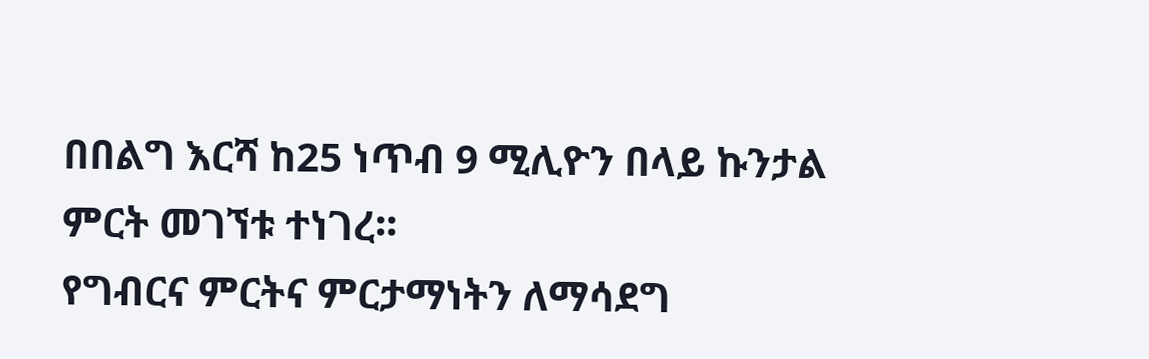በበልግ እርሻ ከ25 ነጥብ 9 ሚሊዮን በላይ ኩንታል ምርት መገኘቱ ተነገረ፡፡
የግብርና ምርትና ምርታማነትን ለማሳደግ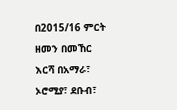በ2015/16 ምርት ዘመን በመኸር እርሻ በአማራ፣ ኦሮሚያ፣ ደቡብ፣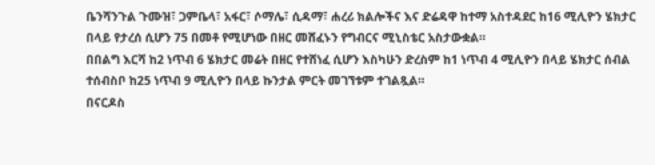ቤንሻንጉል ጉሙዝ፣ ጋምቤላ፣ አፋር፣ ሶማሌ፣ ሲዳማ፣ ሐረሪ ክልሎችና እና ድሬዳዋ ከተማ አስተዳደር ከ16 ሚሊዮን ሄክታር በላይ የታረሰ ሲሆን 75 በመቶ የሚሆነው በዘር መሸፈኑን የግብርና ሚኒስቴር አስታውቋል።
በበልግ እርሻ ከ2 ነጥብ 6 ሄክታር መሬት በዘር የተሸነፈ ሲሆን እስካሁን ድረስም ከ1 ነጥብ 4 ሚሊዮን በላይ ሄክታር ሰብል ተሰብስቦ ከ25 ነጥብ 9 ሚሊዮን በላይ ኩንታል ምርት መገኘቱም ተገልጿል።
በናርዶስ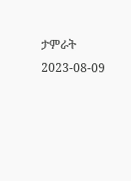ታምራት
2023-08-09